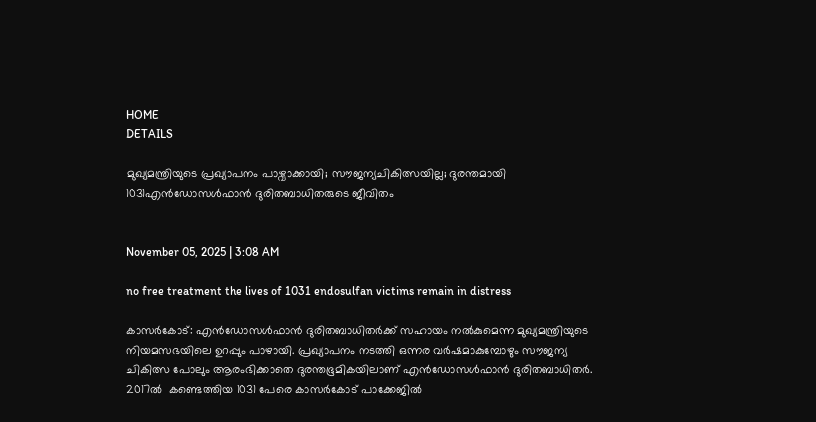HOME
DETAILS

മുഖ്യമന്ത്രിയുടെ പ്രഖ്യാപനം പാഴ്വാക്കായി; സൗജന്യചികിത്സയില്ല; ദുരന്തമായി 1031എൻഡോസൾഫാൻ ദുരിതബാധിതരുടെ ജീവിതം


November 05, 2025 | 3:08 AM

no free treatment the lives of 1031 endosulfan victims remain in distress

കാസർകോട്: എൻഡോസൾഫാൻ ദുരിതബാധിതർക്ക് സഹായം നൽകുമെന്ന മുഖ്യമന്ത്രിയുടെ നിയമസഭയിലെ ഉറപ്പും പാഴായി. പ്രഖ്യാപനം നടത്തി ഒന്നര വർഷമാകുമ്പോഴും സൗജന്യ ചികിത്സ പോലും ആരംഭിക്കാതെ ദുരന്തഭൂമികയിലാണ് എൻഡോസൾഫാൻ ദുരിതബാധിതർ. 2017ൽ  കണ്ടെത്തിയ 1031 പേരെ കാസർകോട് പാക്കേജിൽ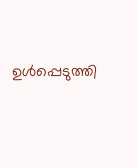ഉൾപ്പെടുത്തി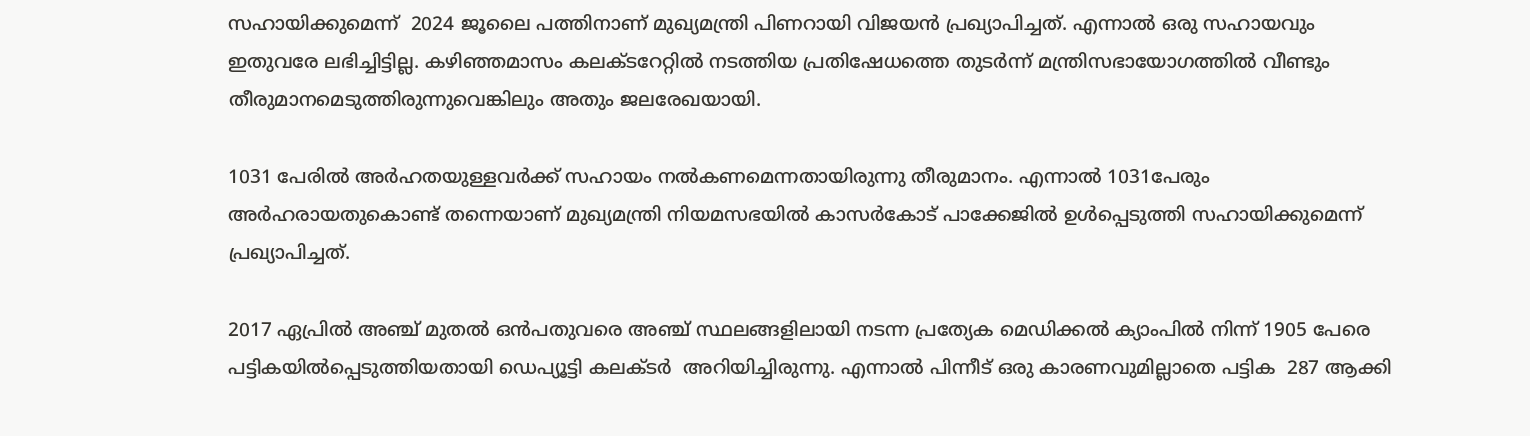സഹായിക്കുമെന്ന്  2024 ജൂലൈ പത്തിനാണ് മുഖ്യമന്ത്രി പിണറായി വിജയൻ പ്രഖ്യാപിച്ചത്. എന്നാൽ ഒരു സഹായവും ഇതുവരേ ലഭിച്ചിട്ടില്ല. കഴിഞ്ഞമാസം കലക്ടറേറ്റിൽ നടത്തിയ പ്രതിഷേധത്തെ തുടർന്ന് മന്ത്രിസഭായോഗത്തിൽ വീണ്ടും തീരുമാനമെടുത്തിരുന്നുവെങ്കിലും അതും ജലരേഖയായി.

1031 പേരിൽ അർഹതയുള്ളവർക്ക് സഹായം നൽകണമെന്നതായിരുന്നു തീരുമാനം. എന്നാൽ 1031പേരും അർഹരായതുകൊണ്ട് തന്നെയാണ് മുഖ്യമന്ത്രി നിയമസഭയിൽ കാസർകോട് പാക്കേജിൽ ഉൾപ്പെടുത്തി സഹായിക്കുമെന്ന്  പ്രഖ്യാപിച്ചത്.

2017 ഏപ്രിൽ അഞ്ച് മുതൽ ഒൻപതുവരെ അഞ്ച് സ്ഥലങ്ങളിലായി നടന്ന പ്രത്യേക മെഡിക്കൽ ക്യാംപിൽ നിന്ന് 1905 പേരെ പട്ടികയിൽപ്പെടുത്തിയതായി ഡെപ്യൂട്ടി കലക്ടർ  അറിയിച്ചിരുന്നു. എന്നാൽ പിന്നീട് ഒരു കാരണവുമില്ലാതെ പട്ടിക  287 ആക്കി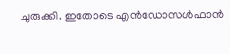ചുരുക്കി. ഇതോടെ എൻഡോസൾഫാൻ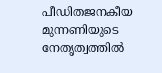പീഡിതജനകീയ മുന്നണിയുടെ നേതൃത്വത്തിൽ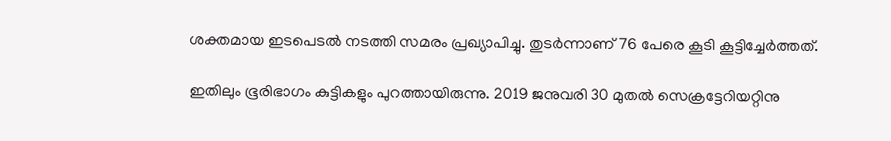ശക്തമായ ഇടപെടൽ നടത്തി സമരം പ്രഖ്യാപിച്ചു. തുടർന്നാണ് 76 പേരെ കൂടി കൂട്ടിച്ചേർത്തത്.

ഇതിലും ഭൂരിഭാഗം കുട്ടികളും പുറത്തായിരുന്നു. 2019 ജനുവരി 30 മുതൽ സെക്രട്ടേറിയറ്റിനു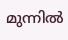മുന്നിൽ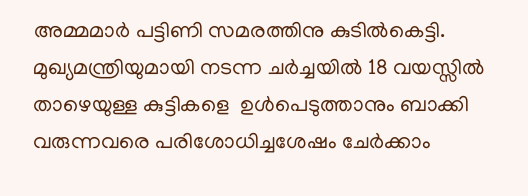അമ്മമാർ പട്ടിണി സമരത്തിനു കുടിൽകെട്ടി. മുഖ്യമന്ത്രിയുമായി നടന്ന ചർച്ചയിൽ 18 വയസ്സിൽ താഴെയുള്ള കുട്ടികളെ  ഉൾപെടുത്താനും ബാക്കി വരുന്നവരെ പരിശോധിച്ചശേഷം ചേർക്കാം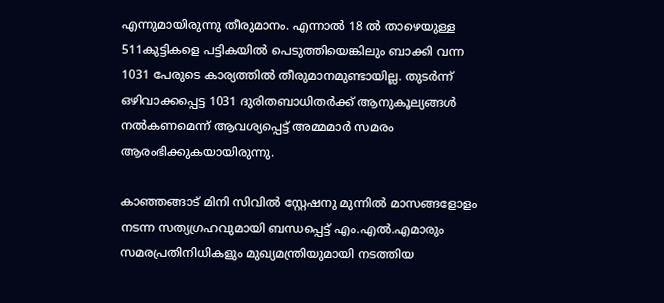എന്നുമായിരുന്നു തീരുമാനം. എന്നാൽ 18 ൽ താഴെയുള്ള  511കുട്ടികളെ പട്ടികയിൽ പെടുത്തിയെങ്കിലും ബാക്കി വന്ന 1031 പേരുടെ കാര്യത്തിൽ തീരുമാനമുണ്ടായില്ല. തുടർന്ന് ഒഴിവാക്കപ്പെട്ട 1031 ദുരിതബാധിതർക്ക് ആനുകൂല്യങ്ങൾ നൽകണമെന്ന് ആവശ്യപ്പെട്ട് അമ്മമാർ സമരം ആരംഭിക്കുകയായിരുന്നു.

കാഞ്ഞങ്ങാട് മിനി സിവിൽ സ്റ്റേഷനു മുന്നിൽ മാസങ്ങളോളം നടന്ന സത്യഗ്രഹവുമായി ബന്ധപ്പെട്ട് എം.എൽ.എമാരും സമരപ്രതിനിധികളും മുഖ്യമന്ത്രിയുമായി നടത്തിയ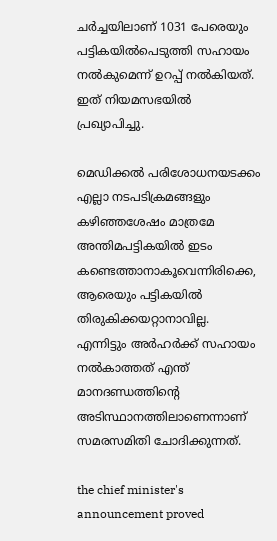ചർച്ചയിലാണ് 1031 പേരെയും പട്ടികയിൽപെടുത്തി സഹായം നൽകുമെന്ന് ഉറപ്പ് നൽകിയത്. ഇത് നിയമസഭയിൽ പ്രഖ്യാപിച്ചു.

മെഡിക്കൽ പരിശോധനയടക്കം എല്ലാ നടപടിക്രമങ്ങളും കഴിഞ്ഞശേഷം മാത്രമേ അന്തിമപട്ടികയിൽ ഇടം കണ്ടെത്താനാകൂവെന്നിരിക്കെ, ആരെയും പട്ടികയിൽ തിരുകിക്കയറ്റാനാവില്ല. എന്നിട്ടും അർഹർക്ക് സഹായം നൽകാത്തത് എന്ത് മാനദണ്ഡത്തിന്റെ അടിസ്ഥാനത്തിലാണെന്നാണ് സമരസമിതി ചോദിക്കുന്നത്.

the chief minister's announcement proved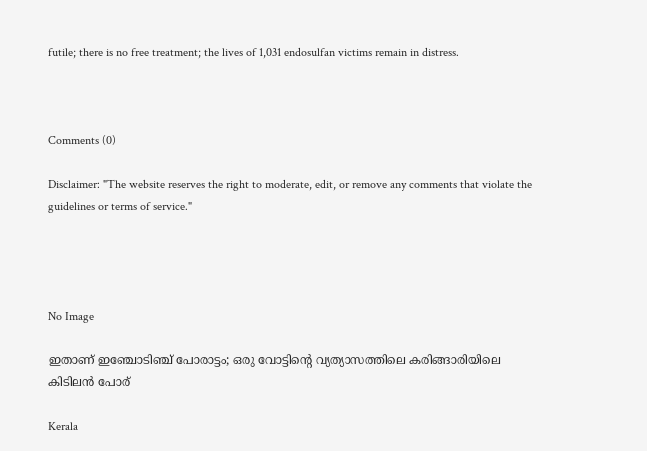futile; there is no free treatment; the lives of 1,031 endosulfan victims remain in distress.



Comments (0)

Disclaimer: "The website reserves the right to moderate, edit, or remove any comments that violate the guidelines or terms of service."




No Image

ഇതാണ് ഇഞ്ചോടിഞ്ച് പോരാട്ടം; ഒരു വോട്ടിന്റെ വ്യത്യാസത്തിലെ കരിങ്ങാരിയിലെ കിടിലന്‍ പോര്

Kerala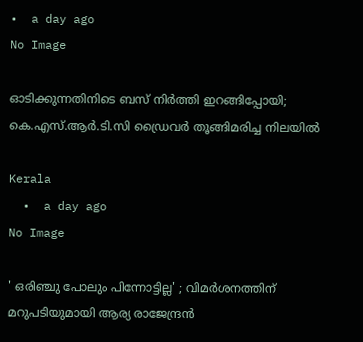•  a day ago
No Image

ഓടിക്കുന്നതിനിടെ ബസ് നിര്‍ത്തി ഇറങ്ങിപ്പോയി; കെ.എസ്.ആര്‍.ടി.സി ഡ്രൈവര്‍ തൂങ്ങിമരിച്ച നിലയില്‍

Kerala
  •  a day ago
No Image

' ഒരിഞ്ചു പോലും പിന്നോട്ടില്ല' ; വിമര്‍ശനത്തിന് മറുപടിയുമായി ആര്യ രാജേന്ദ്രന്‍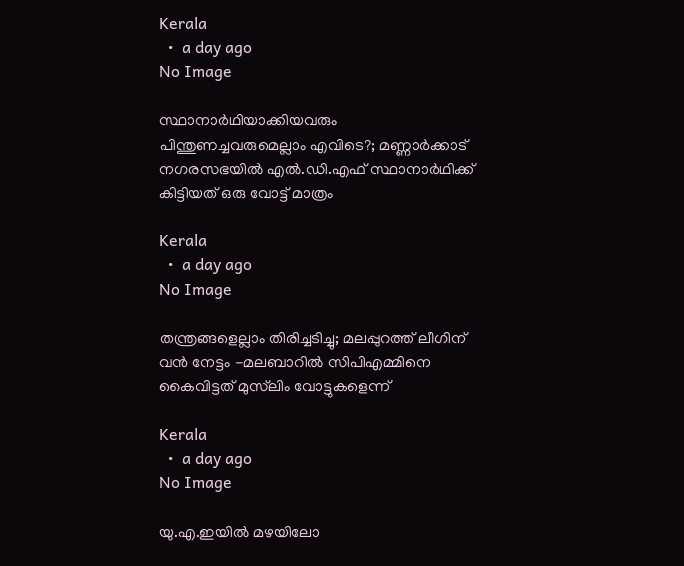Kerala
  •  a day ago
No Image

സ്ഥാനാര്‍ഥിയാക്കിയവരും പിന്തുണച്ചവരുമെല്ലാം എവിടെ?; മണ്ണാര്‍ക്കാട് നഗരസഭയില്‍ എല്‍.ഡി.എഫ് സ്ഥാനാര്‍ഥിക്ക് കിട്ടിയത് ഒരു വോട്ട് മാത്രം

Kerala
  •  a day ago
No Image

തന്ത്രങ്ങളെല്ലാം തിരിച്ചടിച്ചു; മലപ്പുറത്ത് ലീഗിന് വന്‍ നേട്ടം -മലബാറില്‍ സിപിഎമ്മിനെ കൈവിട്ടത് മുസ്‌ലിം വോട്ടുകളെന്ന്

Kerala
  •  a day ago
No Image

യു.എ.ഇയില്‍ മഴയിലോ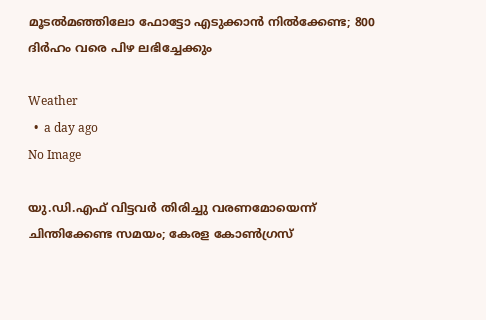മൂടല്‍മഞ്ഞിലോ ഫോട്ടോ എടുക്കാന്‍ നില്‍ക്കേണ്ട; 800 ദിര്‍ഹം വരെ പിഴ ലഭിച്ചേക്കും

Weather
  •  a day ago
No Image

യു.ഡി.എഫ് വിട്ടവര്‍ തിരിച്ചു വരണമോയെന്ന് ചിന്തിക്കേണ്ട സമയം; കേരള കോണ്‍ഗ്രസ്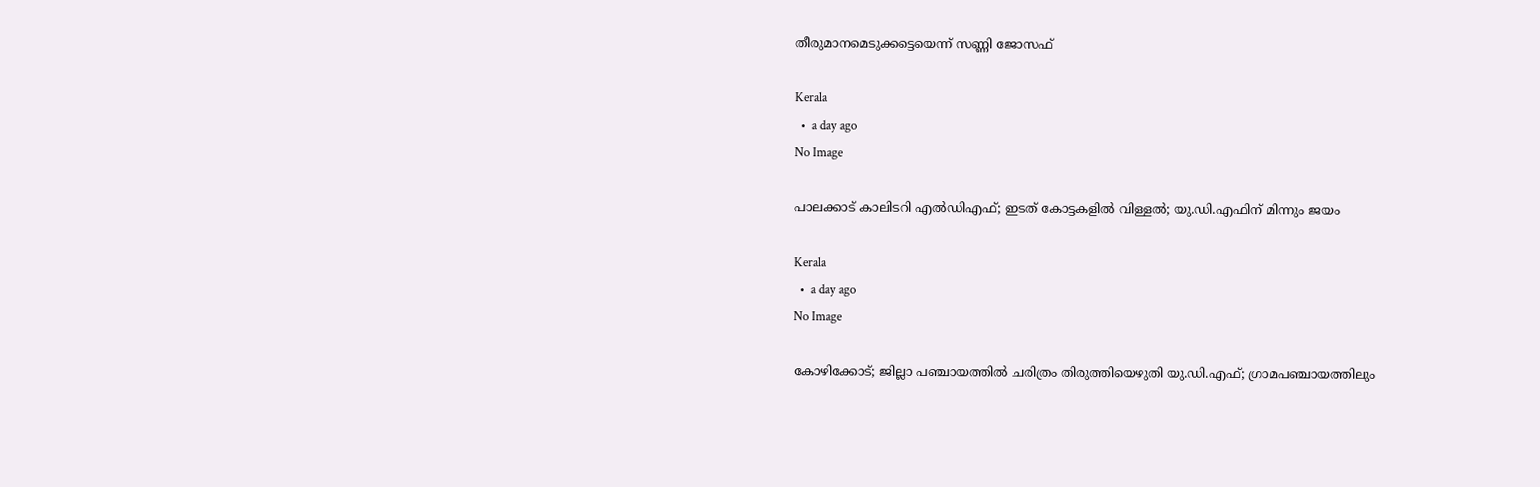തീരുമാനമെടുക്കട്ടെയെന്ന് സണ്ണി ജോസഫ്

Kerala
  •  a day ago
No Image

പാലക്കാട് കാലിടറി എൽഡിഎഫ്; ഇടത് കോട്ടകളിൽ വിള്ളൽ; യു.ഡി.എഫിന് മിന്നും ജയം

Kerala
  •  a day ago
No Image

കോഴിക്കോട്; ജില്ലാ പഞ്ചായത്തിൽ ചരിത്രം തിരുത്തിയെഴുതി യു.ഡി.എഫ്; ഗ്രാമപഞ്ചായത്തിലും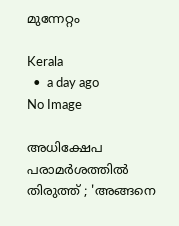മുന്നേറ്റം

Kerala
  •  a day ago
No Image

അധിക്ഷേപ പരാമര്‍ശത്തില്‍ തിരുത്ത് ; 'അങ്ങനെ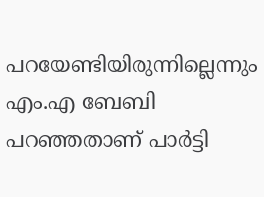പറയേണ്ടിയിരുന്നില്ലെന്നും എം.എ ബേബി പറഞ്ഞതാണ് പാര്‍ട്ടി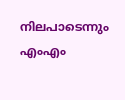നിലപാടെന്നും എംഎം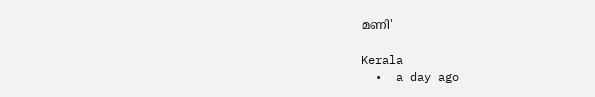മണി'

Kerala
  •  a day ago